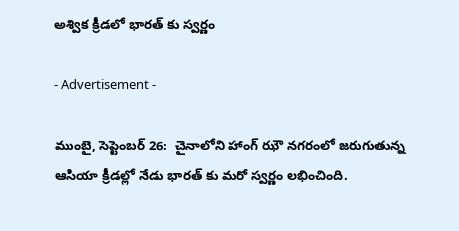అశ్విక క్రీడలో భారత్ కు స్వర్ణం

- Advertisement -

ముంబై, సెప్టెంబర్ 26:  చైనాలోని హాంగ్ ఝౌ నగరంలో జరుగుతున్న ఆసియా క్రీడల్లో నేడు భారత్ కు మరో స్వర్ణం లభించింది.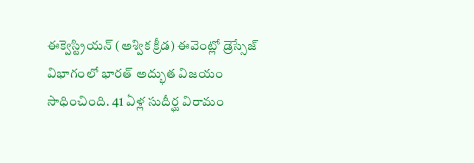ఈక్వెస్ట్రియన్ (అశ్విక క్రీడ) ఈవెంట్లో డ్రెస్సేజ్ విభాగంలో భారత్ అద్భుత విజయం సాధించింది. 41 ఏళ్ల సుదీర్ఘ విరామం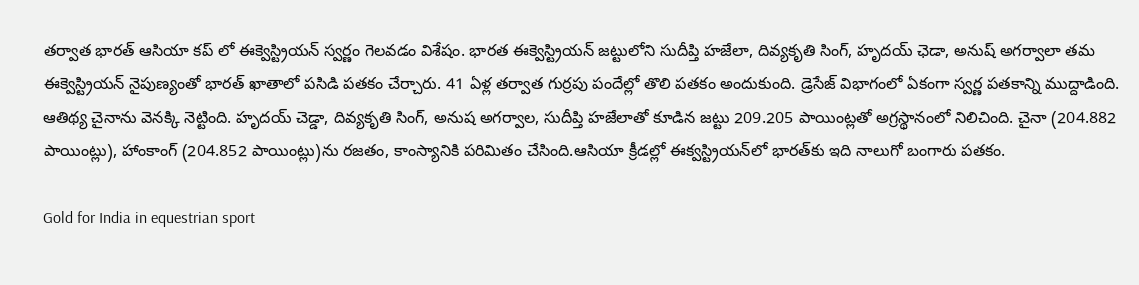తర్వాత భారత్ ఆసియా కప్ లో ఈక్వెస్ట్రియన్ స్వర్ణం గెలవడం విశేషం. భారత ఈక్వెస్ట్రియన్ జట్టులోని సుదీప్తి హజేలా, దివ్యకృతి సింగ్, హృదయ్ ఛెడా, అనుష్ అగర్వాలా తమ ఈక్వెస్ట్రియన్ నైపుణ్యంతో భారత్ ఖాతాలో పసిడి పతకం చేర్చారు. 41 ఏళ్ల తర్వాత గుర్రపు పందేల్లో తొలి పతకం అందుకుంది. డ్రెసేజ్‌ విభాగంలో ఏకంగా స్వర్ణ పతకాన్ని ముద్దాడింది. ఆతిథ్య చైనాను వెనక్కి నెట్టింది. హృదయ్‌ చెడ్డా, దివ్యకృతి సింగ్‌, అనుష అగర్వాల, సుదీప్తి హజేలాతో కూడిన జట్టు 209.205 పాయింట్లతో అగ్రస్థానంలో నిలిచింది. చైనా (204.882 పాయింట్లు), హాంకాంగ్‌ (204.852 పాయింట్లు)ను రజతం, కాంస్యానికి పరిమితం చేసింది.ఆసియా క్రీడల్లో ఈక్వస్ట్రియన్‌లో భారత్‌కు ఇది నాలుగో బంగారు పతకం.

Gold for India in equestrian sport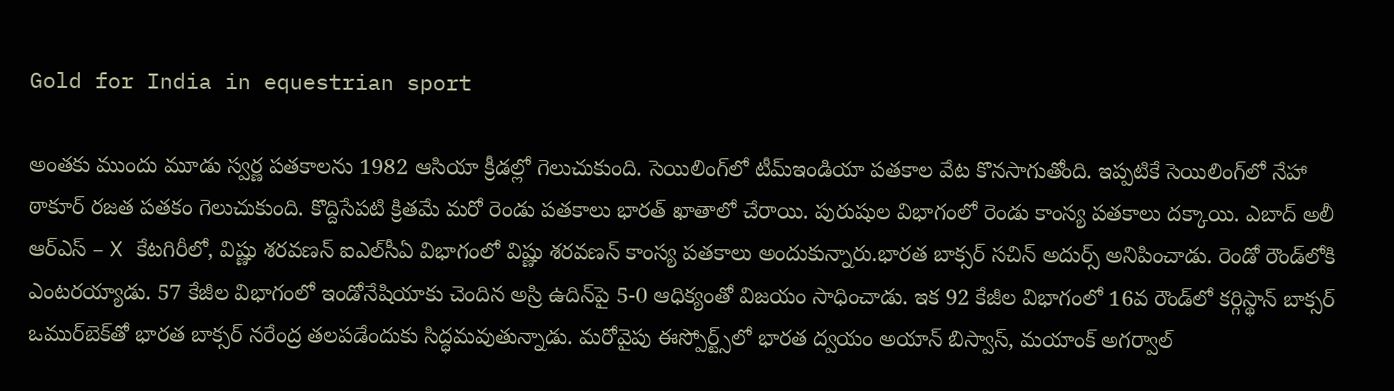Gold for India in equestrian sport

అంతకు ముందు మూడు స్వర్ణ పతకాలను 1982 ఆసియా క్రీడల్లో గెలుచుకుంది. సెయిలింగ్‌లో టీమ్‌ఇండియా పతకాల వేట కొనసాగుతోంది. ఇప్పటికే సెయిలింగ్‌లో నేహా ఠాకూర్ రజత పతకం గెలుచుకుంది. కొద్దిసేపటి క్రితమే మరో రెండు పతకాలు భారత్‌ ఖాతాలో చేరాయి. పురుషుల విభాగంలో రెండు కాంస్య పతకాలు దక్కాయి. ఎబాద్‌ అలీ ఆర్‌ఎస్ – X కేటగిరీలో, విష్ణు శరవణన్ ఐఎల్‌సీఏ విభాగంలో విష్ణు శరవణన్ కాంస్య పతకాలు అందుకున్నారు.భారత బాక్సర్ సచిన్‌ అదుర్స్‌ అనిపించాడు. రెండో రౌండ్‌లోకి ఎంటరయ్యాడు. 57 కేజీల విభాగంలో ఇండోనేషియాకు చెందిన అస్రి ఉదిన్‌పై 5-0 ఆధిక్యంతో విజయం సాధించాడు. ఇక 92 కేజీల విభాగంలో 16వ రౌండ్‌లో కర్గిస్థాన్‌ బాక్సర్ ఒముర్‌బెక్‌తో భారత బాక్సర్ నరేంద్ర తలపడేందుకు సిద్ధమవుతున్నాడు. మరోవైపు ఈస్పోర్ట్స్‌లో భారత ద్వయం అయాన్ బిస్వాస్, మయాంక్ అగర్వాల్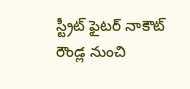స్ట్రీట్‌ ఫైటర్ నాకౌట్‌ రౌండ్ల నుంచి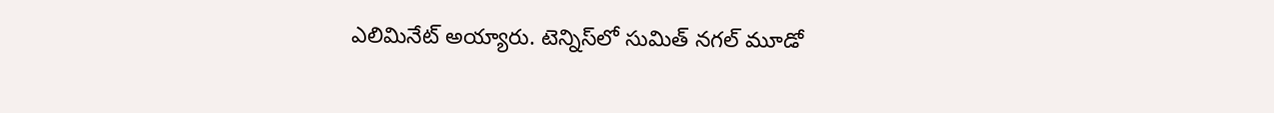ఎలిమినేట్‌ అయ్యారు. టెన్నిస్‌లో సుమిత్‌ నగల్‌ మూడో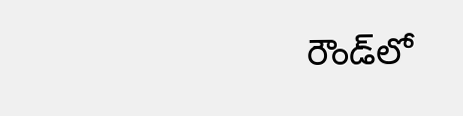రౌండ్‌లో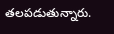తలపడుతున్నారు.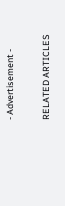- Advertisement -

RELATED ARTICLES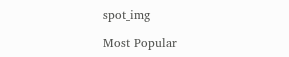spot_img

Most Popular